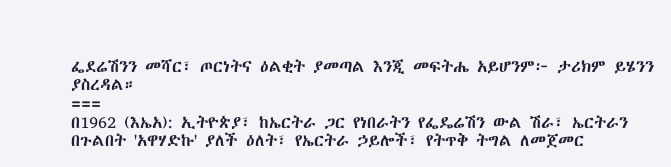ፌደሬሽንን መሻር፣ ጦርነትና ዕልቂት ያመጣል እንጂ መፍትሔ አይሆንም፦ ታሪክም ይሄንን ያስረዳል።
===
በ1962 (እኤአ): ኢትዮጵያ፣ ከኤርትራ ጋር የነበራትን የፌዴሬሽን ውል ሽራ፣ ኤርትራን በጉልበት 'አዋሃድኩ' ያለች ዕለት፣ የኤርትራ ኃይሎች፣ የትጥቅ ትግል ለመጀመር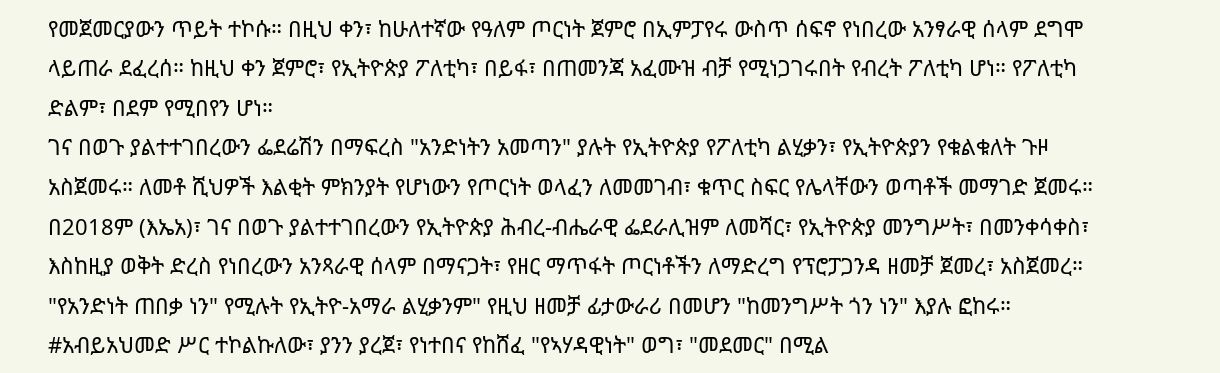የመጀመርያውን ጥይት ተኮሱ። በዚህ ቀን፣ ከሁለተኛው የዓለም ጦርነት ጀምሮ በኢምፓየሩ ውስጥ ሰፍኖ የነበረው አንፃራዊ ሰላም ደግሞ ላይጠራ ደፈረሰ። ከዚህ ቀን ጀምሮ፣ የኢትዮጵያ ፖለቲካ፣ በይፋ፣ በጠመንጃ አፈሙዝ ብቻ የሚነጋገሩበት የብረት ፖለቲካ ሆነ። የፖለቲካ ድልም፣ በደም የሚበየን ሆነ።
ገና በወጉ ያልተተገበረውን ፌደሬሽን በማፍረስ "አንድነትን አመጣን" ያሉት የኢትዮጵያ የፖለቲካ ልሂቃን፣ የኢትዮጵያን የቁልቁለት ጉዞ አስጀመሩ። ለመቶ ሺህዎች እልቂት ምክንያት የሆነውን የጦርነት ወላፈን ለመመገብ፣ ቁጥር ስፍር የሌላቸውን ወጣቶች መማገድ ጀመሩ።
በ2018ም (እኤአ)፣ ገና በወጉ ያልተተገበረውን የኢትዮጵያ ሕብረ-ብሔራዊ ፌደራሊዝም ለመሻር፣ የኢትዮጵያ መንግሥት፣ በመንቀሳቀስ፣ እስከዚያ ወቅት ድረስ የነበረውን አንጻራዊ ሰላም በማናጋት፣ የዘር ማጥፋት ጦርነቶችን ለማድረግ የፕሮፓጋንዳ ዘመቻ ጀመረ፣ አስጀመረ። "የአንድነት ጠበቃ ነን" የሚሉት የኢትዮ-አማራ ልሂቃንም" የዚህ ዘመቻ ፊታውራሪ በመሆን "ከመንግሥት ጎን ነን" እያሉ ፎከሩ። #አብይአህመድ ሥር ተኮልኩለው፣ ያንን ያረጀ፣ የነተበና የከሸፈ "የኣሃዳዊነት" ወግ፣ "መደመር" በሚል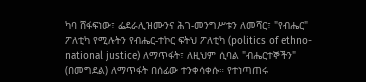ካባ ሸፋፍነው፣ ፌደራሊዝሙንና ሕገ-መንግሥቱን ለመሻር፣ "የብሔር" ፖለቲካ የሚሉትን የብሔር-ተኮር ፍትህ ፖለቲካ (politics of ethno-national justice) ለማጥፋት፣ ለዚህም ሲባል "ብሔርተኞችን" (በመግደል) ለማጥፋት በሰፊው ተንቀሳቀሱ። የተነጣጠሩ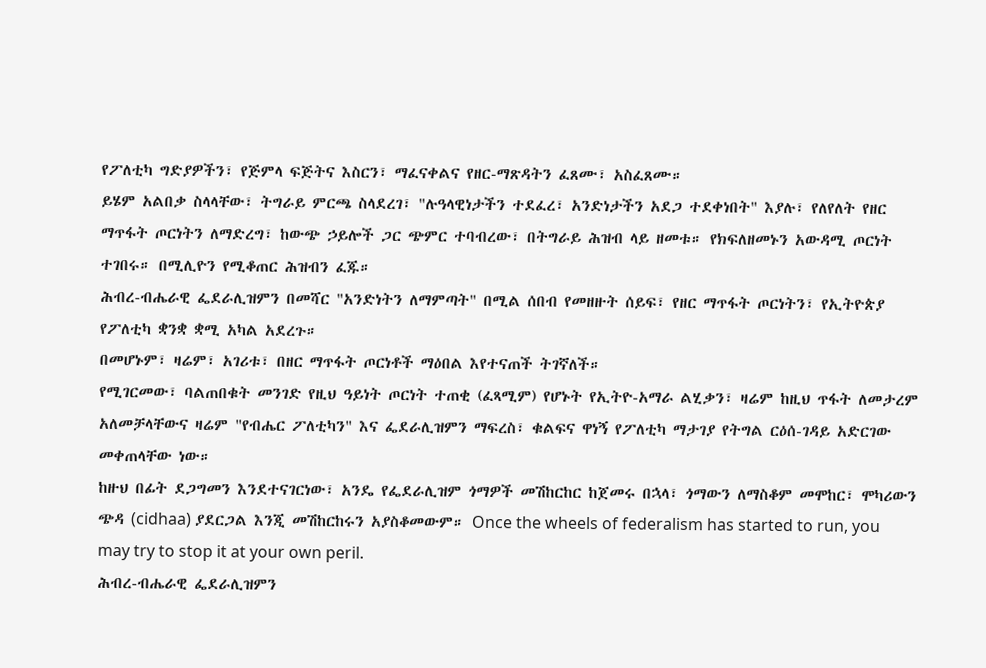የፖለቲካ ግድያዎችን፣ የጅምላ ፍጅትና እስርን፣ ማፈናቀልና የዘር-ማጽዳትን ፈጸሙ፣ አስፈጸሙ።
ይሄም አልበቃ ስላላቸው፣ ትግራይ ምርጫ ስላደረገ፣ "ሉዓላዊነታችን ተደፈረ፣ አንድነታችን አደጋ ተደቀነበት" እያሉ፣ የለየለት የዘር ማጥፋት ጦርነትን ለማድረግ፣ ከውጭ ኃይሎች ጋር ጭምር ተባብረው፣ በትግራይ ሕዝብ ላይ ዘመቱ። የክፍለዘመኑን አውዳሚ ጦርነት ተገበሩ። በሚሊዮን የሚቆጠር ሕዝብን ፈጁ።
ሕብረ-ብሔራዊ ፌደራሊዝምን በመሻር "አንድነትን ለማምጣት" በሚል ሰበብ የመዘዙት ሰይፍ፣ የዘር ማጥፋት ጦርነትን፣ የኢትዮጵያ የፖለቲካ ቋንቋ ቋሚ አካል አደረጉ።
በመሆኑም፣ ዛሬም፣ አገሪቱ፣ በዘር ማጥፋት ጦርነቶች ማዕበል እየተናጠች ትገኛለች።
የሚገርመው፣ ባልጠበቁት መንገድ የዚህ ዓይነት ጦርነት ተጠቂ (ፈጻሚም) የሆኑት የኢትዮ-አማራ ልሂቃን፣ ዛሬም ከዚህ ጥፋት ለመታረም አለመቻላቸውና ዛሬም "የብሔር ፖለቲካን" እና ፌደራሊዝምን ማፍረስ፣ ቁልፍና ዋነኝ የፖለቲካ ማታገያ የትግል ርዕሰ-ገዳይ አድርገው መቀጠላቸው ነው።
ከዙህ በፊት ደጋግመን እንደተናገርነው፣ አንዴ የፌደራሊዝም ጎማዎች መሽከርከር ከጀመሩ በኋላ፣ ጎማውን ለማስቆም መሞከር፣ ሞካሪውን ጭዳ (cidhaa) ያደርጋል እንጂ መሽከርከሩን አያስቆመውም። Once the wheels of federalism has started to run, you may try to stop it at your own peril.
ሕብረ-ብሔራዊ ፌደራሊዝምን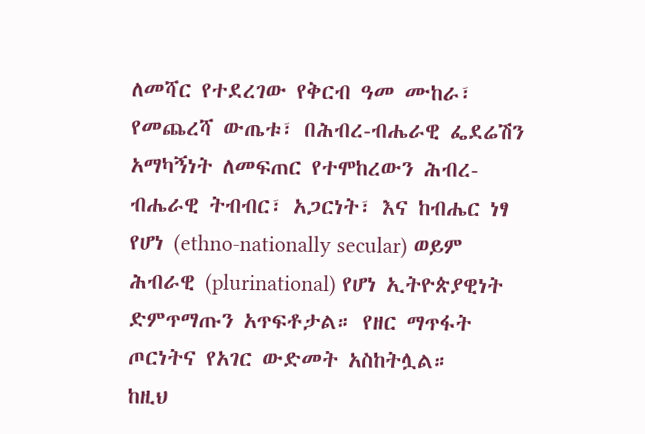ለመሻር የተደረገው የቅርብ ዓመ ሙከራ፣ የመጨረሻ ውጤቱ፣ በሕብረ-ብሔራዊ ፌደሬሽን አማካኝነት ለመፍጠር የተሞከረውን ሕብረ-ብሔራዊ ትብብር፣ አጋርነት፣ እና ከብሔር ነፃ የሆነ (ethno-nationally secular) ወይም ሕብራዊ (plurinational) የሆነ ኢትዮጵያዊነት ድምጥማጡን አጥፍቶታል። የዘር ማጥፋት ጦርነትና የአገር ውድመት አስከትሏል።
ከዚህ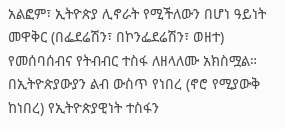አልፎም፣ ኢትዮጵያ ሊኖራት የሚችለውን በሆነ ዓይነት መዋቅር (በፌደሬሽን፣ በኮንፌደሬሽን፣ ወዘተ) የመሰባሰብና የትብብር ተስፋ ለዘላለሙ አክስሟል። በኢትዮጵያውያን ልብ ውስጥ የነበረ (ኖሮ የሚያውቅ ከነበረ) የኢትዮጵያዊነት ተስፋን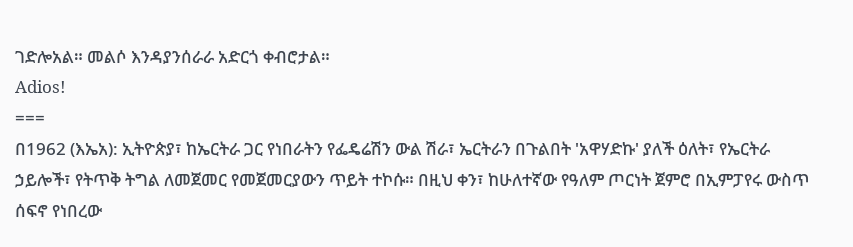ገድሎአል። መልሶ እንዳያንሰራራ አድርጎ ቀብሮታል።
Adios!
===
በ1962 (እኤአ): ኢትዮጵያ፣ ከኤርትራ ጋር የነበራትን የፌዴሬሽን ውል ሽራ፣ ኤርትራን በጉልበት 'አዋሃድኩ' ያለች ዕለት፣ የኤርትራ ኃይሎች፣ የትጥቅ ትግል ለመጀመር የመጀመርያውን ጥይት ተኮሱ። በዚህ ቀን፣ ከሁለተኛው የዓለም ጦርነት ጀምሮ በኢምፓየሩ ውስጥ ሰፍኖ የነበረው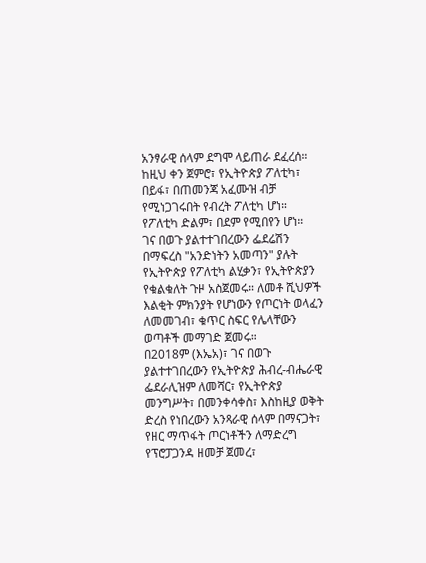አንፃራዊ ሰላም ደግሞ ላይጠራ ደፈረሰ። ከዚህ ቀን ጀምሮ፣ የኢትዮጵያ ፖለቲካ፣ በይፋ፣ በጠመንጃ አፈሙዝ ብቻ የሚነጋገሩበት የብረት ፖለቲካ ሆነ። የፖለቲካ ድልም፣ በደም የሚበየን ሆነ።
ገና በወጉ ያልተተገበረውን ፌደሬሽን በማፍረስ "አንድነትን አመጣን" ያሉት የኢትዮጵያ የፖለቲካ ልሂቃን፣ የኢትዮጵያን የቁልቁለት ጉዞ አስጀመሩ። ለመቶ ሺህዎች እልቂት ምክንያት የሆነውን የጦርነት ወላፈን ለመመገብ፣ ቁጥር ስፍር የሌላቸውን ወጣቶች መማገድ ጀመሩ።
በ2018ም (እኤአ)፣ ገና በወጉ ያልተተገበረውን የኢትዮጵያ ሕብረ-ብሔራዊ ፌደራሊዝም ለመሻር፣ የኢትዮጵያ መንግሥት፣ በመንቀሳቀስ፣ እስከዚያ ወቅት ድረስ የነበረውን አንጻራዊ ሰላም በማናጋት፣ የዘር ማጥፋት ጦርነቶችን ለማድረግ የፕሮፓጋንዳ ዘመቻ ጀመረ፣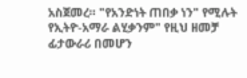አስጀመረ። "የአንድነት ጠበቃ ነን" የሚሉት የኢትዮ-አማራ ልሂቃንም" የዚህ ዘመቻ ፊታውራሪ በመሆን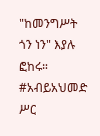"ከመንግሥት ጎን ነን" እያሉ ፎከሩ። #አብይአህመድ ሥር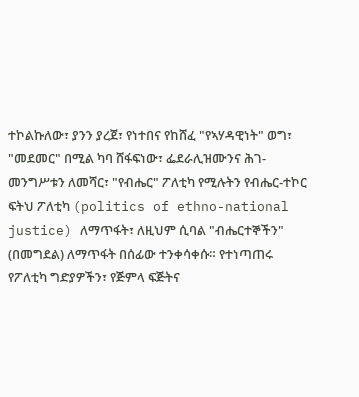ተኮልኩለው፣ ያንን ያረጀ፣ የነተበና የከሸፈ "የኣሃዳዊነት" ወግ፣ "መደመር" በሚል ካባ ሸፋፍነው፣ ፌደራሊዝሙንና ሕገ-መንግሥቱን ለመሻር፣ "የብሔር" ፖለቲካ የሚሉትን የብሔር-ተኮር ፍትህ ፖለቲካ (politics of ethno-national justice) ለማጥፋት፣ ለዚህም ሲባል "ብሔርተኞችን" (በመግደል) ለማጥፋት በሰፊው ተንቀሳቀሱ። የተነጣጠሩ የፖለቲካ ግድያዎችን፣ የጅምላ ፍጅትና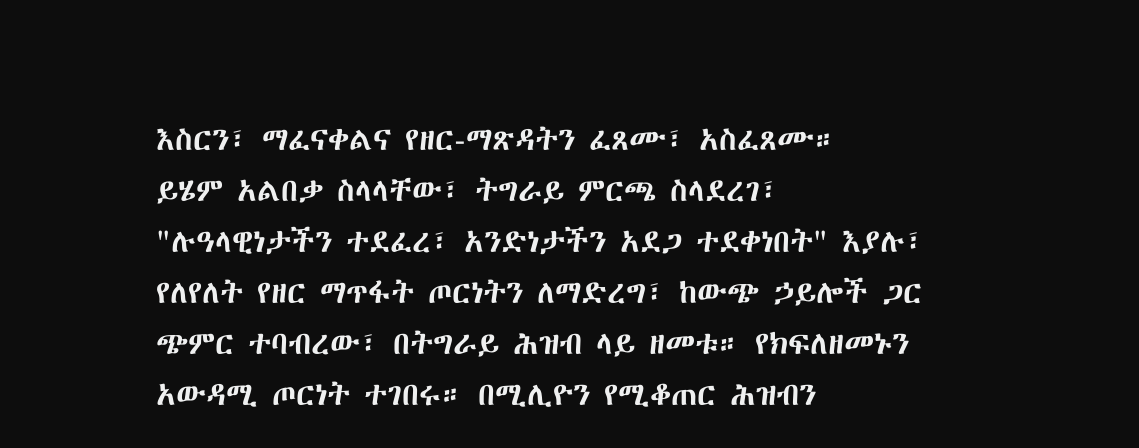እስርን፣ ማፈናቀልና የዘር-ማጽዳትን ፈጸሙ፣ አስፈጸሙ።
ይሄም አልበቃ ስላላቸው፣ ትግራይ ምርጫ ስላደረገ፣ "ሉዓላዊነታችን ተደፈረ፣ አንድነታችን አደጋ ተደቀነበት" እያሉ፣ የለየለት የዘር ማጥፋት ጦርነትን ለማድረግ፣ ከውጭ ኃይሎች ጋር ጭምር ተባብረው፣ በትግራይ ሕዝብ ላይ ዘመቱ። የክፍለዘመኑን አውዳሚ ጦርነት ተገበሩ። በሚሊዮን የሚቆጠር ሕዝብን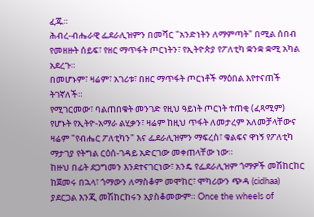ፈጁ።
ሕብረ-ብሔራዊ ፌደራሊዝምን በመሻር "አንድነትን ለማምጣት" በሚል ሰበብ የመዘዙት ሰይፍ፣ የዘር ማጥፋት ጦርነትን፣ የኢትዮጵያ የፖለቲካ ቋንቋ ቋሚ አካል አደረጉ።
በመሆኑም፣ ዛሬም፣ አገሪቱ፣ በዘር ማጥፋት ጦርነቶች ማዕበል እየተናጠች ትገኛለች።
የሚገርመው፣ ባልጠበቁት መንገድ የዚህ ዓይነት ጦርነት ተጠቂ (ፈጻሚም) የሆኑት የኢትዮ-አማራ ልሂቃን፣ ዛሬም ከዚህ ጥፋት ለመታረም አለመቻላቸውና ዛሬም "የብሔር ፖለቲካን" እና ፌደራሊዝምን ማፍረስ፣ ቁልፍና ዋነኝ የፖለቲካ ማታገያ የትግል ርዕሰ-ገዳይ አድርገው መቀጠላቸው ነው።
ከዙህ በፊት ደጋግመን እንደተናገርነው፣ አንዴ የፌደራሊዝም ጎማዎች መሽከርከር ከጀመሩ በኋላ፣ ጎማውን ለማስቆም መሞከር፣ ሞካሪውን ጭዳ (cidhaa) ያደርጋል እንጂ መሽከርከሩን አያስቆመውም። Once the wheels of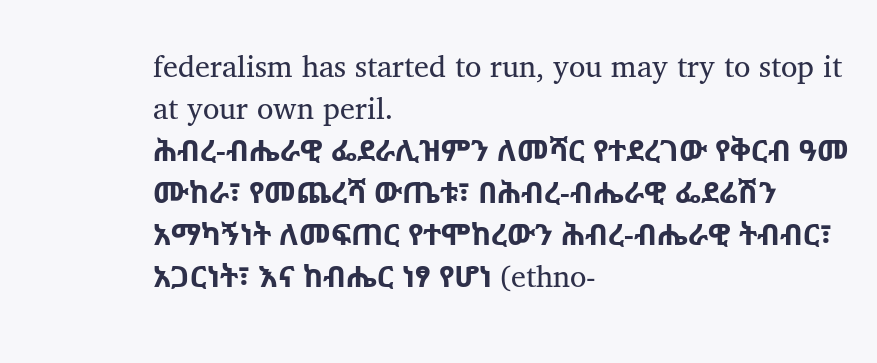federalism has started to run, you may try to stop it at your own peril.
ሕብረ-ብሔራዊ ፌደራሊዝምን ለመሻር የተደረገው የቅርብ ዓመ ሙከራ፣ የመጨረሻ ውጤቱ፣ በሕብረ-ብሔራዊ ፌደሬሽን አማካኝነት ለመፍጠር የተሞከረውን ሕብረ-ብሔራዊ ትብብር፣ አጋርነት፣ እና ከብሔር ነፃ የሆነ (ethno-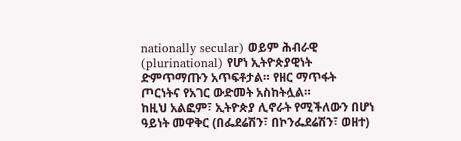nationally secular) ወይም ሕብራዊ (plurinational) የሆነ ኢትዮጵያዊነት ድምጥማጡን አጥፍቶታል። የዘር ማጥፋት ጦርነትና የአገር ውድመት አስከትሏል።
ከዚህ አልፎም፣ ኢትዮጵያ ሊኖራት የሚችለውን በሆነ ዓይነት መዋቅር (በፌደሬሽን፣ በኮንፌደሬሽን፣ ወዘተ)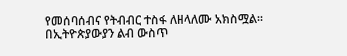የመሰባሰብና የትብብር ተስፋ ለዘላለሙ አክስሟል። በኢትዮጵያውያን ልብ ውስጥ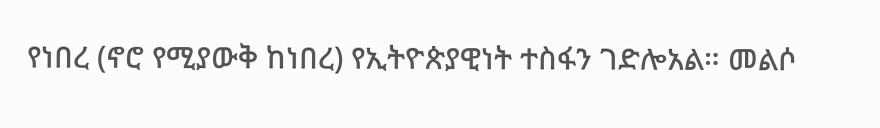የነበረ (ኖሮ የሚያውቅ ከነበረ) የኢትዮጵያዊነት ተስፋን ገድሎአል። መልሶ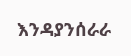እንዳያንሰራራ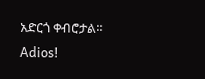አድርጎ ቀብሮታል።
Adios!